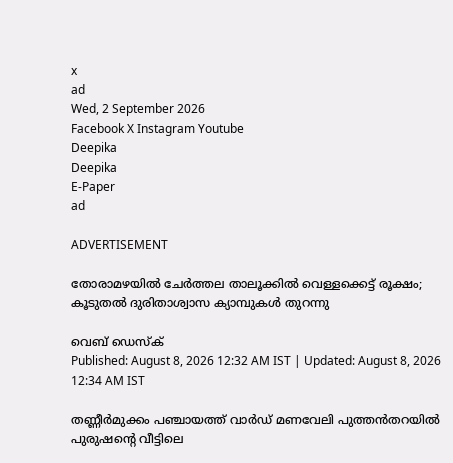x
ad
Wed, 2 September 2026
Facebook X Instagram Youtube
Deepika
Deepika
E-Paper
ad

ADVERTISEMENT

തോരാമഴയിൽ ചേർത്തല താലൂക്കിൽ വെള്ളക്കെട്ട് രൂക്ഷം; കൂടുതല്‍ ദുരിതാശ്വാസ ക്യാമ്പുകൾ തുറന്നു

വെബ് ഡെസ്ക്
Published: August 8, 2026 12:32 AM IST | Updated: August 8, 2026 12:34 AM IST

തണ്ണീർമുക്കം പഞ്ചായത്ത് വാർഡ് മണവേലി പുത്തൻതറയിൽ പുരുഷന്‍റെ വീട്ടിലെ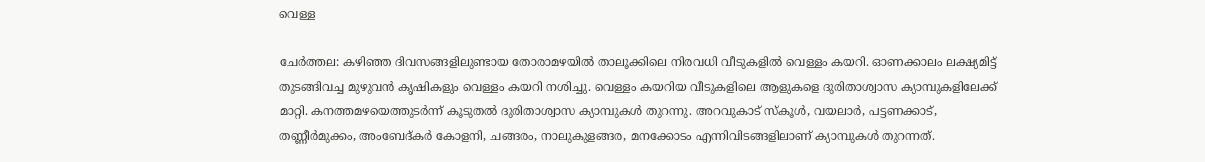വെള്ള

ചേർത്തല: കഴിഞ്ഞ ദിവസങ്ങളിലുണ്ടായ തോരാമഴയിൽ താലൂക്കിലെ നിരവധി വീടുകളിൽ വെള്ളം കയറി. ഓണക്കാലം ലക്ഷ്യമിട്ട് തുടങ്ങിവച്ച മുഴുവൻ കൃഷികളും വെള്ളം കയറി നശിച്ചു. വെള്ളം കയറിയ വീടുകളിലെ ആളുകളെ ദുരിതാശ്വാസ ക്യാമ്പുകളിലേക്ക് മാറ്റി. കനത്തമഴയെത്തുടര്‍ന്ന് കൂടുതല്‍ ദുരിതാശ്വാസ ക്യാമ്പുകൾ തുറന്നു. അറവുകാട് സ്കൂൾ, വയലാർ, പട്ടണക്കാട്, തണ്ണീർമുക്കം, അംബേദ്കർ കോളനി, ചങ്ങരം, നാലുകുളങ്ങര, മനക്കോടം എന്നിവിടങ്ങളിലാണ് ക്യാമ്പുകൾ തുറന്നത്.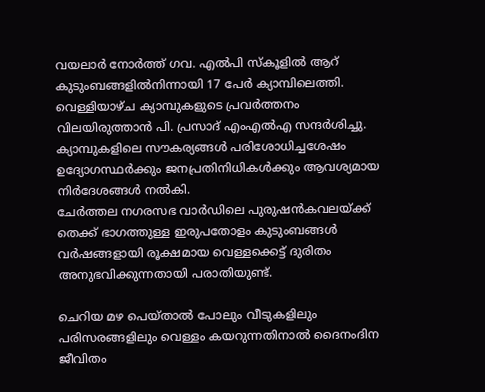വയലാർ നോർത്ത് ഗവ. എൽപി സ്കൂളിൽ ആറ് കുടുംബങ്ങളിൽനിന്നായി 17 പേർ ക്യാമ്പിലെത്തി. വെള്ളിയാഴ്ച ക്യാമ്പുകളുടെ പ്രവർത്തനം വിലയിരുത്താൻ പി. പ്രസാദ് എംഎല്‍എ സന്ദര്‍ശിച്ചു. ക്യാമ്പുകളിലെ സൗകര്യങ്ങൾ പരിശോധിച്ചശേഷം ഉദ്യോഗസ്ഥർക്കും ജനപ്രതിനിധികൾക്കും ആവശ്യമായ നിർദേശങ്ങൾ നൽകി.
ചേർത്തല നഗരസഭ വാർഡിലെ പുരുഷൻകവലയ്ക്ക് തെക്ക് ഭാഗത്തുള്ള ഇരുപതോളം കുടുംബങ്ങൾ വർഷങ്ങളായി രൂക്ഷമായ വെള്ളക്കെട്ട് ദുരിതം അനുഭവിക്കുന്നതായി പരാതിയുണ്ട്.

ചെറിയ മഴ പെയ്താൽ പോലും വീടുകളിലും പരിസരങ്ങളിലും വെള്ളം കയറുന്നതിനാൽ ദൈനംദിന ജീവിതം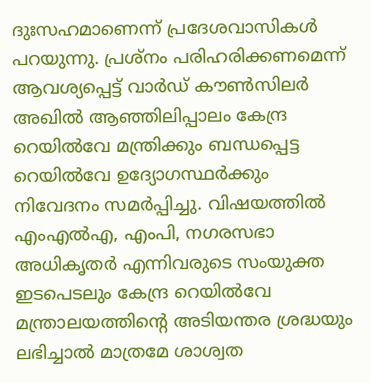ദുഃസഹമാണെന്ന് പ്രദേശവാസികൾ പറയുന്നു. പ്രശ്നം പരിഹരിക്കണമെന്ന് ആവശ്യപ്പെട്ട് വാർഡ് കൗൺസിലർ അഖിൽ ആഞ്ഞിലിപ്പാലം കേന്ദ്ര റെയിൽവേ മന്ത്രിക്കും ബന്ധപ്പെട്ട റെയിൽവേ ഉദ്യോഗസ്ഥർക്കും നിവേദനം സമർപ്പിച്ചു. വിഷയത്തിൽ എംഎൽഎ, എംപി, നഗരസഭാ അധികൃതർ എന്നിവരുടെ സംയുക്ത ഇടപെടലും കേന്ദ്ര റെയിൽവേ മന്ത്രാലയത്തിന്‍റെ അടിയന്തര ശ്രദ്ധയും ലഭിച്ചാൽ മാത്രമേ ശാശ്വത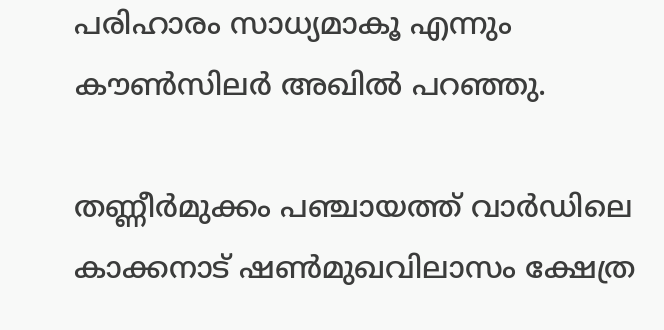പരിഹാരം സാധ്യമാകൂ എന്നും കൗണ്‍സിലര്‍ അഖിൽ പറഞ്ഞു.

തണ്ണീർമുക്കം പഞ്ചായത്ത് വാർഡിലെ കാക്കനാട് ഷൺമുഖവിലാസം ക്ഷേത്ര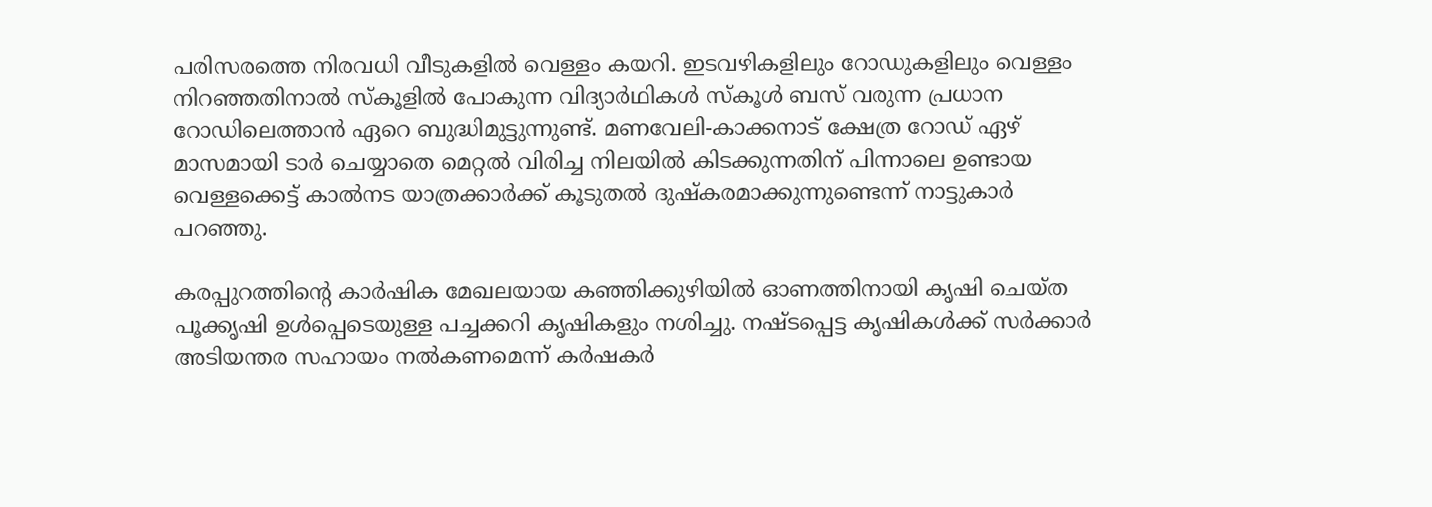പരിസരത്തെ നിരവധി വീടുകളിൽ വെള്ളം കയറി. ഇടവഴികളിലും റോഡുകളിലും വെള്ളം നിറഞ്ഞതിനാൽ സ്കൂളിൽ പോകുന്ന വിദ്യാർഥികൾ സ്കൂൾ ബസ് വരുന്ന പ്രധാന റോഡിലെത്താൻ ഏറെ ബുദ്ധിമുട്ടുന്നുണ്ട്. മണവേലി-കാക്കനാട് ക്ഷേത്ര റോഡ് ഏഴ് മാസമായി ടാർ ചെയ്യാതെ മെറ്റൽ വിരിച്ച നിലയിൽ കിടക്കുന്നതിന് പിന്നാലെ ഉണ്ടായ വെള്ളക്കെട്ട് കാൽനട യാത്രക്കാർക്ക് കൂടുതൽ ദുഷ്കരമാക്കുന്നുണ്ടെന്ന് നാട്ടുകാർ പറഞ്ഞു.

കരപ്പുറത്തിന്‍റെ കാർഷിക മേഖലയായ കഞ്ഞിക്കുഴിയിൽ ഓണത്തിനായി കൃഷി ചെയ്ത പൂക്കൃഷി ഉൾപ്പെടെയുള്ള പച്ചക്കറി കൃഷികളും നശിച്ചു. നഷ്‌ടപ്പെട്ട കൃഷികൾക്ക് സർക്കാർ അടിയന്തര സഹായം നൽകണമെന്ന് കർഷകർ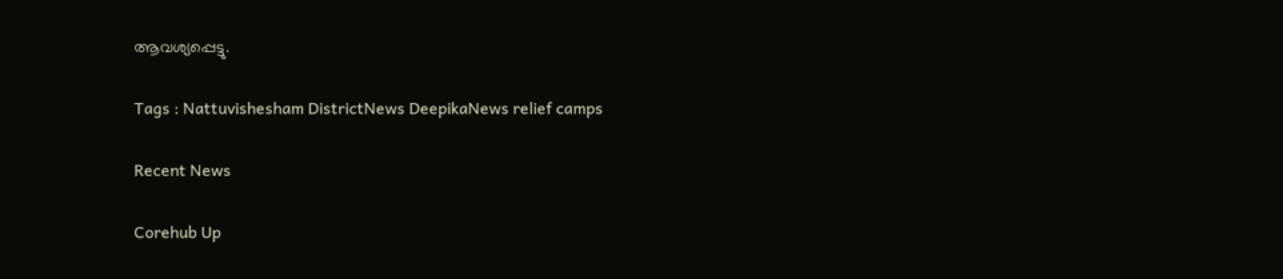ആവശ്യപ്പെട്ടു.

Tags : Nattuvishesham DistrictNews DeepikaNews relief camps

Recent News

Corehub Up